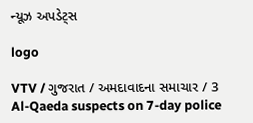ન્યૂઝ અપડેટ્સ

logo

VTV / ગુજરાત / અમદાવાદના સમાચાર / 3 Al-Qaeda suspects on 7-day police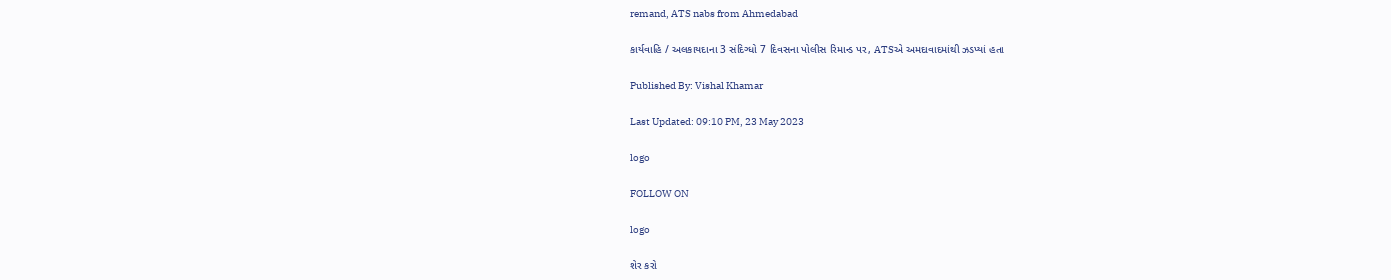remand, ATS nabs from Ahmedabad

કાર્યવાહિ / અલકાયદાના 3 સંદિગ્ધો 7 દિવસના પોલીસ રિમાન્ડ પર, ATSએ અમદાવાદમાંથી ઝડપ્યાં હતા

Published By: Vishal Khamar

Last Updated: 09:10 PM, 23 May 2023

logo

FOLLOW ON

logo

શેર કરો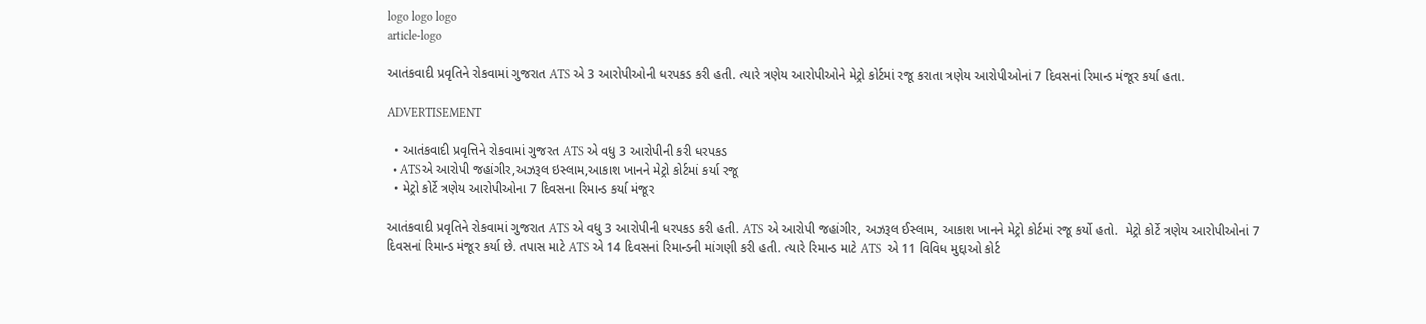logo logo logo
article-logo

આતંકવાદી પ્રવૃતિને રોકવામાં ગુજરાત ATS એ 3 આરોપીઓની ધરપકડ કરી હતી. ત્યારે ત્રણેય આરોપીઓને મેટ્રો કોર્ટમાં રજૂ કરાતા ત્રણેય આરોપીઓનાં 7 દિવસનાં રિમાન્ડ મંજૂર કર્યા હતા.

ADVERTISEMENT

  • આતંકવાદી પ્રવૃત્તિને રોકવામાં ગુજરત ATS એ વધુ 3 આરોપીની કરી ધરપકડ
  • ATSએ આરોપી જહાંગીર,અઝરૂલ ઇસ્લામ,આકાશ ખાનને મેટ્રો કોર્ટમાં કર્યા રજૂ
  • મેટ્રો કોર્ટે ત્રણેય આરોપીઓના 7 દિવસના રિમાન્ડ કર્યા મંજૂર

આતંકવાદી પ્રવૃતિને રોકવામાં ગુજરાત ATS એ વધુ 3 આરોપીની ધરપકડ કરી હતી. ATS એ આરોપી જહાંગીર, અઝરૂલ ઈસ્લામ, આકાશ ખાનને મેટ્રો કોર્ટમાં રજૂ કર્યો હતો.  મેટ્રો કોર્ટે ત્રણેય આરોપીઓનાં 7 દિવસનાં રિમાન્ડ મંજૂર કર્યા છે. તપાસ માટે ATS એ 14 દિવસનાં રિમાન્ડની માંગણી કરી હતી. ત્યારે રિમાન્ડ માટે ATS  એ 11 વિવિધ મુદ્દાઓ કોર્ટ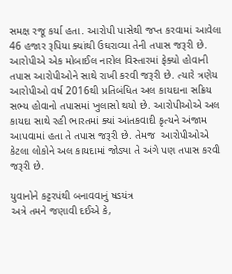સમક્ષ રજૂ કર્યા હતા. આરોપી પાસેથી જપ્ત કરવામાં આવેલા 46 હજાર રૂપિયા ક્યાંથી ઉઘરાવ્યા તેની તપાસ જરૂરી છે.  આરોપીએ એક મોબાઈલ નારોલ વિસ્તારમાં ફેક્યો હોવાની તપાસ આરોપીઓને સાથે રાખી કરવી જરૂરી છે. ત્યારે ત્રણેય આરોપીઓ વર્ષ 2016થી પ્રતિબંધિત અલ કાયદાના સક્રિય સભ્ય હોવાનો તપાસમાં ખુલાસો થયો છે. આરોપીઓએ અલ કાયદા સાથે રહી ભારતમાં ક્યાં આંતકવાદી કૃત્યને અંજામ આપવામાં હતા તે તપાસ જરૂરી છે. તેમજ  આરોપીઓએ કેટલા લોકોને અલ કાયદામાં જોડ્યા તે અંગે પણ તપાસ કરવી જરૂરી છે.

યુવાનોને કટ્ટરપંથી બનાવવાનું ષડયંત્ર
અત્રે તમને જણાવી દઈએ કે,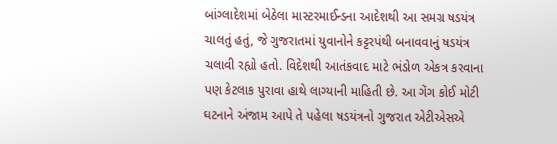બાંગ્લાદેશમાં બેઠેલા માસ્ટરમાઈન્ડના આદેશથી આ સમગ્ર ષડયંત્ર ચાલતું હતું, જે ગુજરાતમાં યુવાનોને કટ્ટરપંથી બનાવવાનું ષડયંત્ર ચલાવી રહ્યો હતો. વિદેશથી આતંકવાદ માટે ભંડોળ એકત્ર કરવાના પણ કેટલાક પુરાવા હાથે લાગ્યાની માહિતી છે. આ ગેંગ કોઈ મોટી ઘટનાને અંજામ આપે તે પહેલા ષડયંત્રનો ગુજરાત એટીએસએ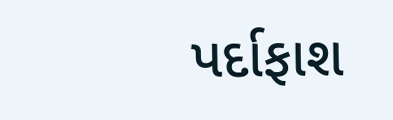પર્દાફાશ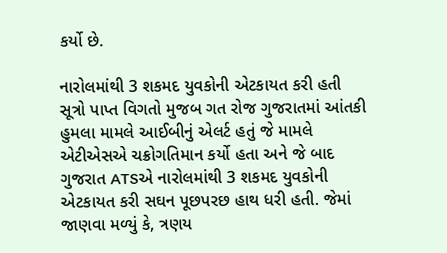કર્યો છે.

નારોલમાંથી 3 શકમદ યુવકોની એટકાયત કરી હતી
સૂત્રો પાપ્ત વિગતો મુજબ ગત રોજ ગુજરાતમાં આંતકી હુમલા મામલે આઈબીનું એલર્ટ હતું જે મામલે એટીએસએ ચક્રોગતિમાન કર્યો હતા અને જે બાદ ગુજરાત ATSએ નારોલમાંથી 3 શકમદ યુવકોની એટકાયત કરી સઘન પૂછપરછ હાથ ધરી હતી. જેમાં જાણવા મળ્યું કે, ત્રણય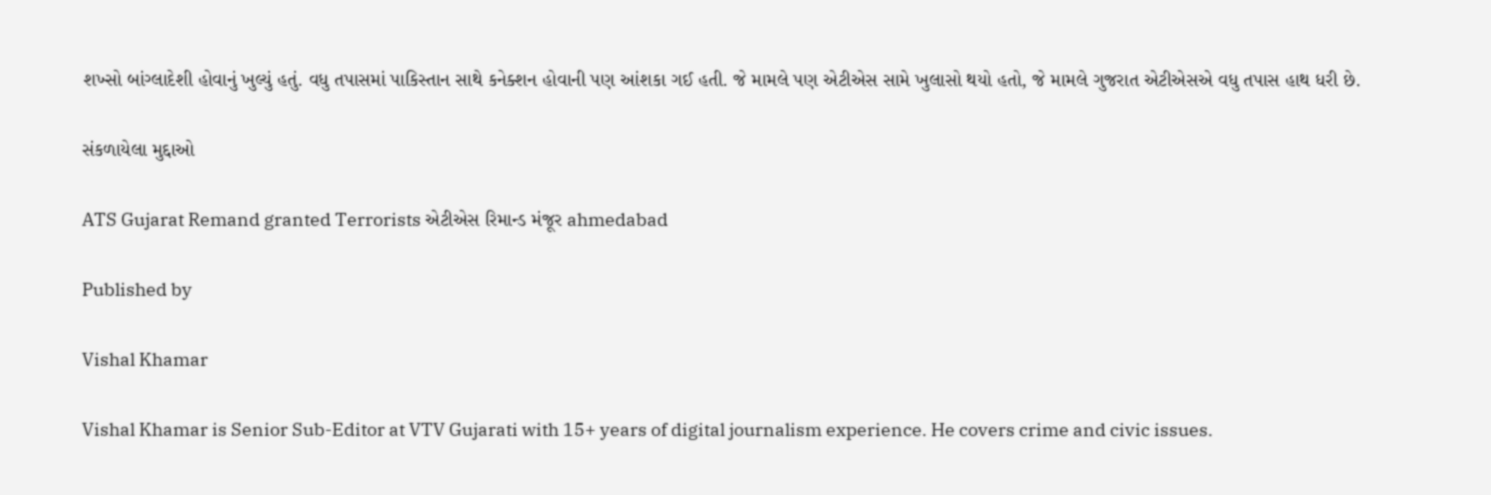શખ્સો બાંગ્લાદેશી હોવાનું ખુલ્યું હતું. વધુ તપાસમાં પાકિસ્તાન સાથે કનેક્શન હોવાની પણ આંશકા ગઈ હતી. જે મામલે પણ એટીએસ સામે ખુલાસો થયો હતો, જે મામલે ગુજરાત એટીએસએ વધુ તપાસ હાથ ધરી છે.

સંકળાયેલા મુદ્દાઓ

ATS Gujarat Remand granted Terrorists એટીએસ રિમાન્ડ મંજૂર ahmedabad

Published by

Vishal Khamar

Vishal Khamar is Senior Sub-Editor at VTV Gujarati with 15+ years of digital journalism experience. He covers crime and civic issues.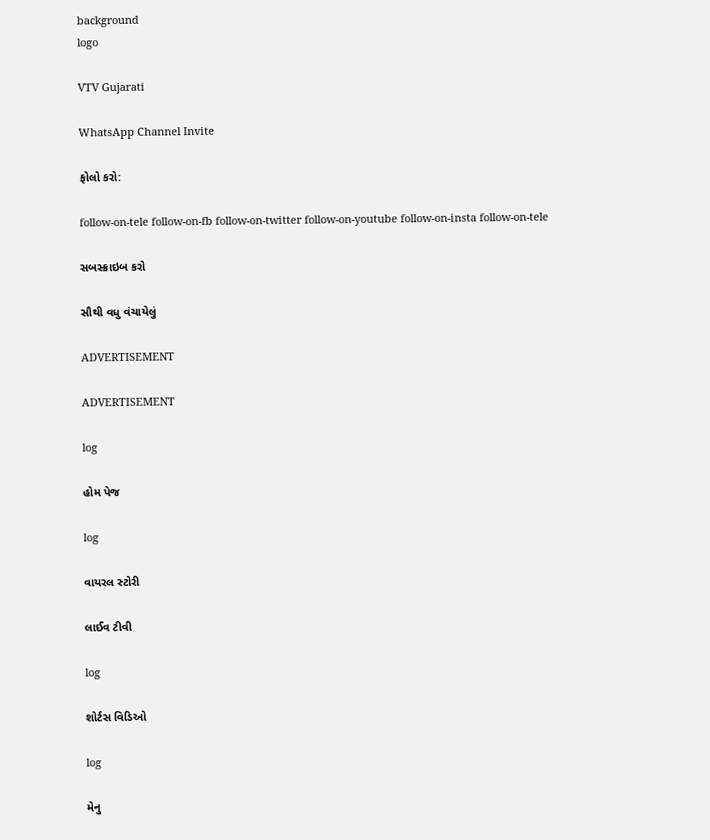background
logo

VTV Gujarati

WhatsApp Channel Invite

ફોલો કરો:

follow-on-tele follow-on-fb follow-on-twitter follow-on-youtube follow-on-insta follow-on-tele

સબસ્ક્રાઇબ કરો

સૌથી વધુ વંચાયેલું

ADVERTISEMENT

ADVERTISEMENT

log

હોમ પેજ

log

વાયરલ સ્ટોરી

લાઈવ ટીવી

log

શોર્ટસ વિડિઓ

log

મેનુ